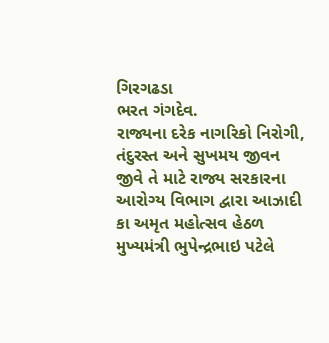ગિરગઢડા
ભરત ગંગદેવ.
રાજ્યના દરેક નાગરિકો નિરોગી, તંદુરસ્ત અને સુખમય જીવન જીવે તે માટે રાજ્ય સરકારના આરોગ્ય વિભાગ દ્વારા આઝાદી કા અમૃત મહોત્સવ હેઠળ મુખ્યમંત્રી ભુપેન્દ્રભાઇ પટેલે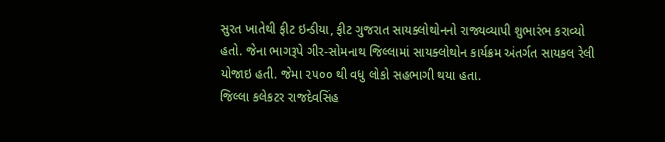સુરત ખાતેથી ફીટ ઇન્ડીયા, ફીટ ગુજરાત સાયક્લોથોનનો રાજ્યવ્યાપી શુભારંભ કરાવ્યો હતો. જેના ભાગરૂપે ગીર-સોમનાથ જિલ્લામાં સાયક્લોથોન કાર્યક્રમ અંતર્ગત સાયકલ રેલી યોજાઇ હતી. જેમા ૨૫૦૦ થી વધુ લોકો સહભાગી થયા હતા.
જિલ્લા કલેકટર રાજદેવસિંહ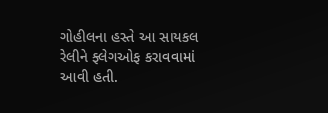ગોહીલના હસ્તે આ સાયકલ રેલીને ફ્લેગઓફ કરાવવામાં આવી હતી.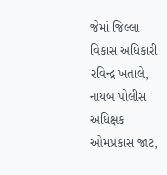જેમાં જિલ્લા વિકાસ અધિકારી રવિન્દ્ર ખતાલે, નાયબ પોલીસ અધિક્ષક ઓમપ્રકાસ જાટ,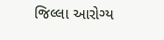જિલ્લા આરોગ્ય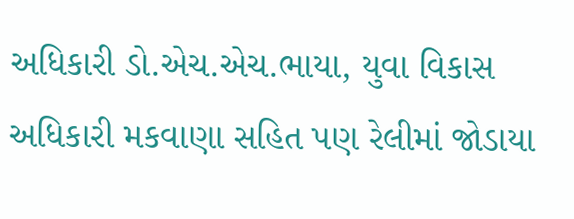અધિકારી ડો.એચ.એચ.ભાયા, યુવા વિકાસ અધિકારી મકવાણા સહિત પણ રેલીમાં જોડાયા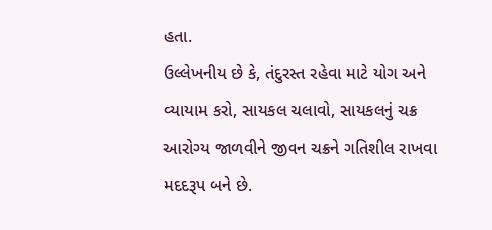હતા.
ઉલ્લેખનીય છે કે, તંદુરસ્ત રહેવા માટે યોગ અને વ્યાયામ કરો, સાયકલ ચલાવો, સાયકલનું ચક્ર આરોગ્ય જાળવીને જીવન ચક્રને ગતિશીલ રાખવા મદદરૂપ બને છે.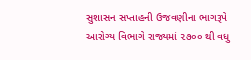સુશાસન સપ્તાહની ઉજવણીના ભાગરૂપે આરોગ્ય વિભાગે રાજ્યમાં ૨૭૦૦ થી વધુ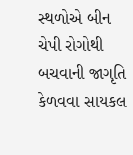સ્થળોએ બીન ચેપી રોગોથી બચવાની જાગૃતિ કેળવવા સાયકલ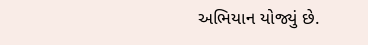અભિયાન યોજ્યું છે.